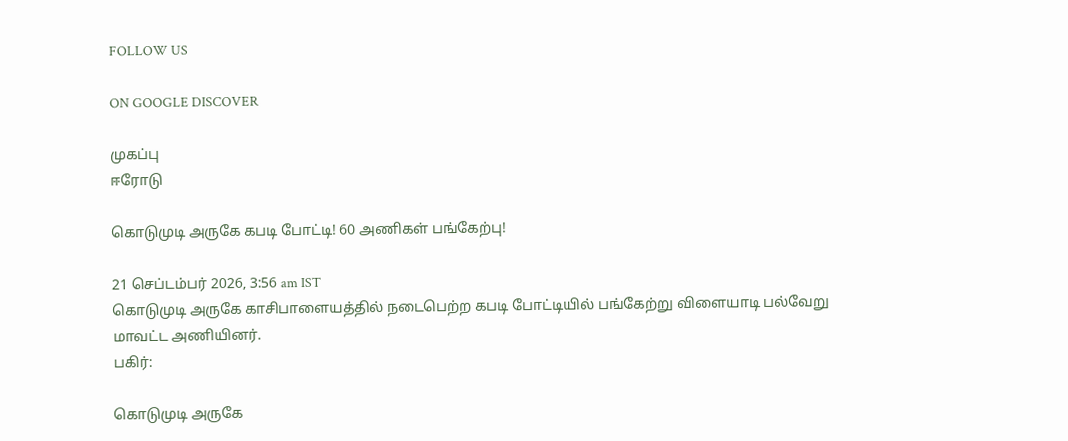FOLLOW US

ON GOOGLE DISCOVER

முகப்பு
ஈரோடு

கொடுமுடி அருகே கபடி போட்டி! 60 அணிகள் பங்கேற்பு!

21 செப்டம்பர் 2026, 3:56 am IST
கொடுமுடி அருகே காசிபாளையத்தில் நடைபெற்ற கபடி போட்டியில் பங்கேற்று விளையாடி பல்வேறு மாவட்ட அணியினர்.
பகிர்:

கொடுமுடி அருகே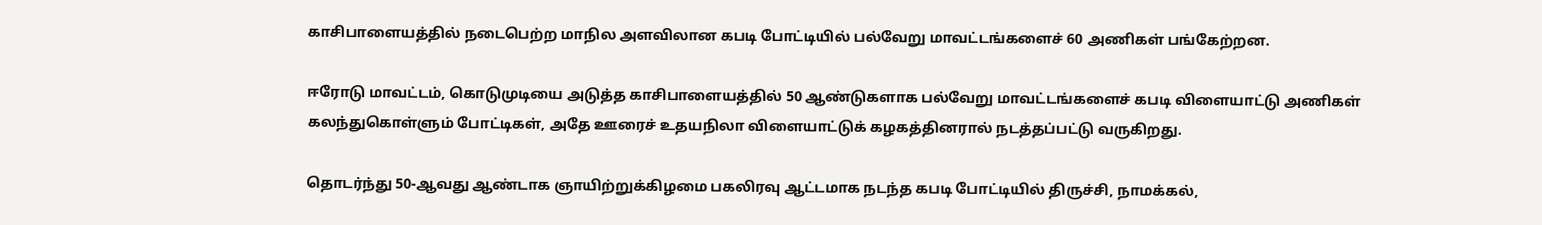காசிபாளையத்தில் நடைபெற்ற மாநில அளவிலான கபடி போட்டியில் பல்வேறு மாவட்டங்களைச் 60 அணிகள் பங்கேற்றன.

ஈரோடு மாவட்டம், கொடுமுடியை அடுத்த காசிபாளையத்தில் 50 ஆண்டுகளாக பல்வேறு மாவட்டங்களைச் கபடி விளையாட்டு அணிகள் கலந்துகொள்ளும் போட்டிகள், அதே ஊரைச் உதயநிலா விளையாட்டுக் கழகத்தினரால் நடத்தப்பட்டு வருகிறது.

தொடர்ந்து 50-ஆவது ஆண்டாக ஞாயிற்றுக்கிழமை பகலிரவு ஆட்டமாக நடந்த கபடி போட்டியில் திருச்சி, நாமக்கல்,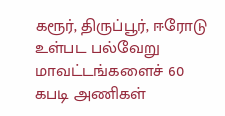கரூர், திருப்பூர், ஈரோடு உள்பட பல்வேறு மாவட்டங்களைச் 60 கபடி அணிகள்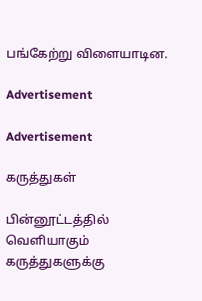பங்கேற்று விளையாடின.

Advertisement

Advertisement

கருத்துகள்

பின்னூட்டத்தில் வெளியாகும் கருத்துகளுக்கு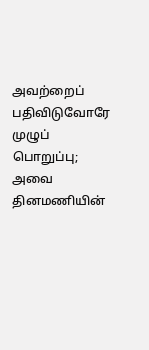அவற்றைப் பதிவிடுவோரே முழுப் பொறுப்பு; அவை தினமணியின்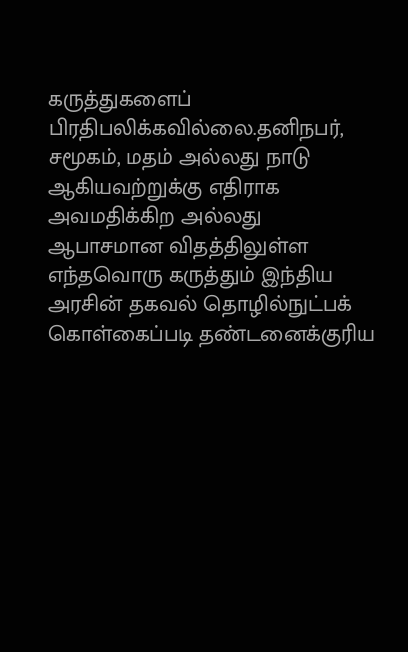கருத்துகளைப் பிரதிபலிக்கவில்லை.தனிநபர், சமூகம், மதம் அல்லது நாடு ஆகியவற்றுக்கு எதிராக அவமதிக்கிற அல்லது ஆபாசமான விதத்திலுள்ள எந்தவொரு கருத்தும் இந்திய அரசின் தகவல் தொழில்நுட்பக் கொள்கைப்படி தண்டனைக்குரிய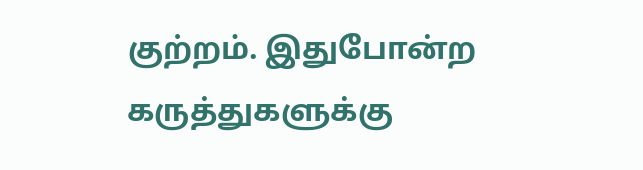குற்றம். இதுபோன்ற கருத்துகளுக்கு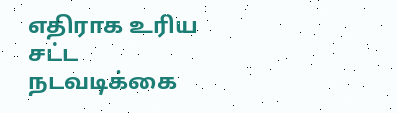எதிராக உரிய சட்ட நடவடிக்கை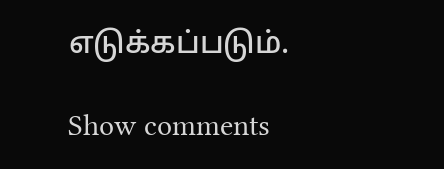எடுக்கப்படும்.

Show comments